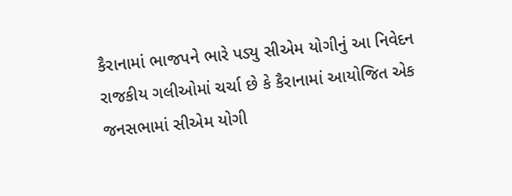કૈરાનામાં ભાજપને ભારે પડ્યુ સીએમ યોગીનું આ નિવેદન
રાજકીય ગલીઓમાં ચર્ચા છે કે કૈરાનામાં આયોજિત એક જનસભામાં સીએમ યોગી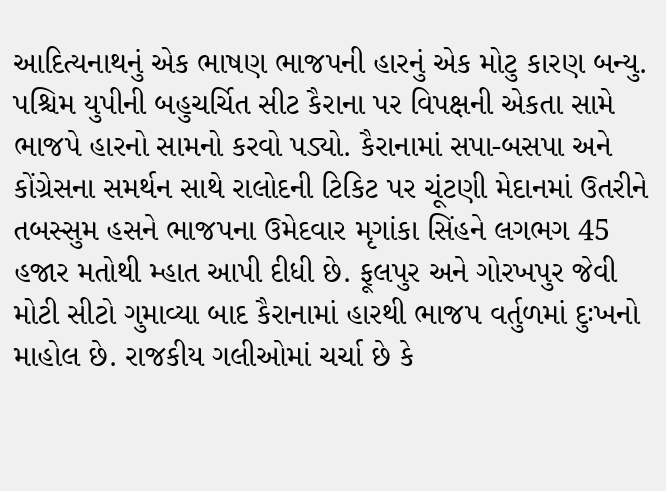આદિત્યનાથનું એક ભાષણ ભાજપની હારનું એક મોટુ કારણ બન્યુ.
પશ્ચિમ યુપીની બહુચર્ચિત સીટ કૈરાના પર વિપક્ષની એકતા સામે ભાજપે હારનો સામનો કરવો પડ્યો. કૈરાનામાં સપા-બસપા અને કોંગ્રેસના સમર્થન સાથે રાલોદની ટિકિટ પર ચૂંટણી મેદાનમાં ઉતરીને તબસ્સુમ હસને ભાજપના ઉમેદવાર મૃગાંકા સિંહને લગભગ 45 હજાર મતોથી મ્હાત આપી દીધી છે. ફૂલપુર અને ગોરખપુર જેવી મોટી સીટો ગુમાવ્યા બાદ કૈરાનામાં હારથી ભાજપ વર્તુળમાં દુઃખનો માહોલ છે. રાજકીય ગલીઓમાં ચર્ચા છે કે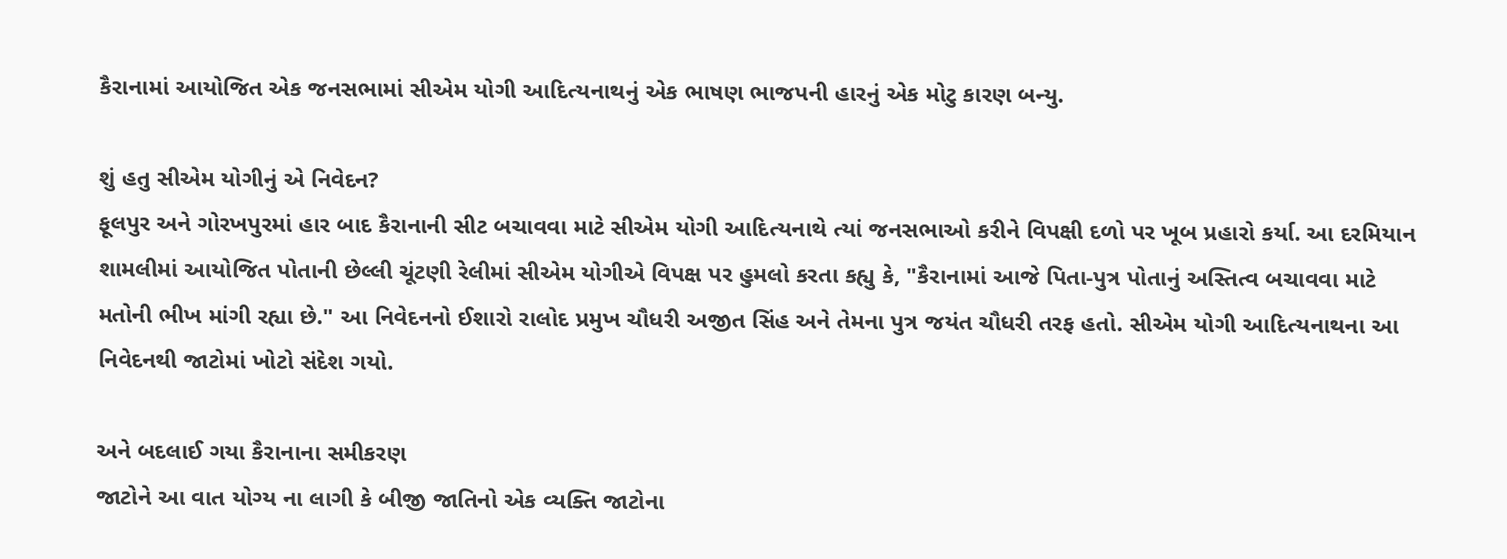કૈરાનામાં આયોજિત એક જનસભામાં સીએમ યોગી આદિત્યનાથનું એક ભાષણ ભાજપની હારનું એક મોટુ કારણ બન્યુ.

શું હતુ સીએમ યોગીનું એ નિવેદન?
ફૂલપુર અને ગોરખપુરમાં હાર બાદ કૈરાનાની સીટ બચાવવા માટે સીએમ યોગી આદિત્યનાથે ત્યાં જનસભાઓ કરીને વિપક્ષી દળો પર ખૂબ પ્રહારો કર્યા. આ દરમિયાન શામલીમાં આયોજિત પોતાની છેલ્લી ચૂંટણી રેલીમાં સીએમ યોગીએ વિપક્ષ પર હુમલો કરતા કહ્યુ કે, "કૈરાનામાં આજે પિતા-પુત્ર પોતાનું અસ્તિત્વ બચાવવા માટે મતોની ભીખ માંગી રહ્યા છે." આ નિવેદનનો ઈશારો રાલોદ પ્રમુખ ચૌધરી અજીત સિંહ અને તેમના પુત્ર જયંત ચૌધરી તરફ હતો. સીએમ યોગી આદિત્યનાથના આ નિવેદનથી જાટોમાં ખોટો સંદેશ ગયો.

અને બદલાઈ ગયા કૈરાનાના સમીકરણ
જાટોને આ વાત યોગ્ય ના લાગી કે બીજી જાતિનો એક વ્યક્તિ જાટોના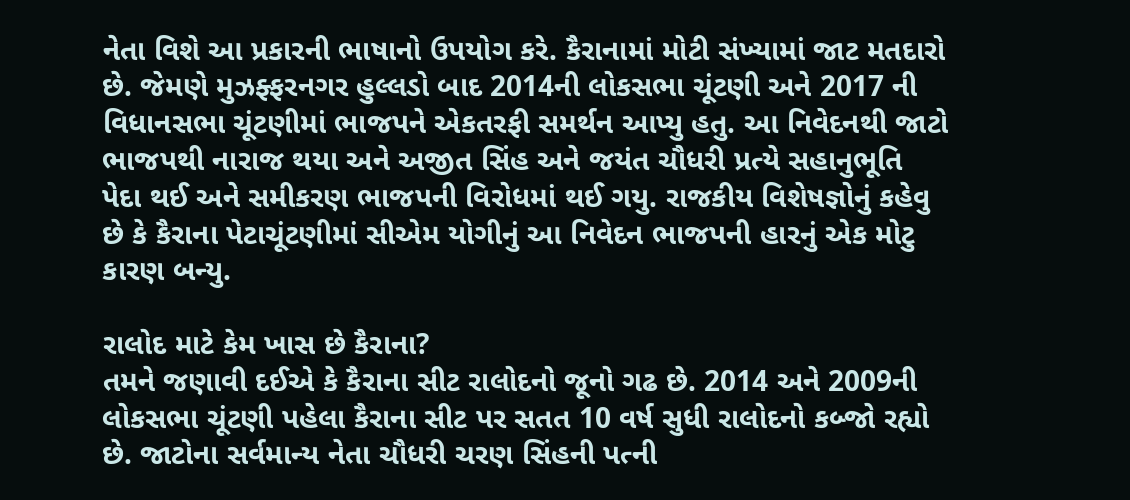નેતા વિશે આ પ્રકારની ભાષાનો ઉપયોગ કરે. કૈરાનામાં મોટી સંખ્યામાં જાટ મતદારો છે. જેમણે મુઝફ્ફરનગર હુલ્લડો બાદ 2014ની લોકસભા ચૂંટણી અને 2017 ની વિધાનસભા ચૂંટણીમાં ભાજપને એકતરફી સમર્થન આપ્યુ હતુ. આ નિવેદનથી જાટો ભાજપથી નારાજ થયા અને અજીત સિંહ અને જયંત ચૌધરી પ્રત્યે સહાનુભૂતિ પેદા થઈ અને સમીકરણ ભાજપની વિરોધમાં થઈ ગયુ. રાજકીય વિશેષજ્ઞોનું કહેવુ છે કે કૈરાના પેટાચૂંટણીમાં સીએમ યોગીનું આ નિવેદન ભાજપની હારનું એક મોટુ કારણ બન્યુ.

રાલોદ માટે કેમ ખાસ છે કૈરાના?
તમને જણાવી દઈએ કે કૈરાના સીટ રાલોદનો જૂનો ગઢ છે. 2014 અને 2009ની લોકસભા ચૂંટણી પહેલા કૈરાના સીટ પર સતત 10 વર્ષ સુધી રાલોદનો કબ્જો રહ્યો છે. જાટોના સર્વમાન્ય નેતા ચૌધરી ચરણ સિંહની પત્ની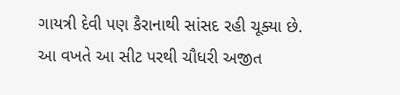ગાયત્રી દેવી પણ કૈરાનાથી સાંસદ રહી ચૂક્યા છે. આ વખતે આ સીટ પરથી ચૌધરી અજીત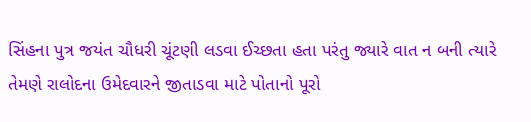સિંહના પુત્ર જયંત ચૌધરી ચૂંટણી લડવા ઈચ્છતા હતા પરંતુ જ્યારે વાત ન બની ત્યારે તેમણે રાલોદના ઉમેદવારને જીતાડવા માટે પોતાનો પૂરો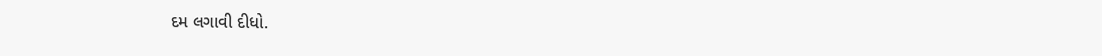દમ લગાવી દીધો.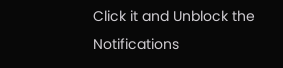Click it and Unblock the Notifications